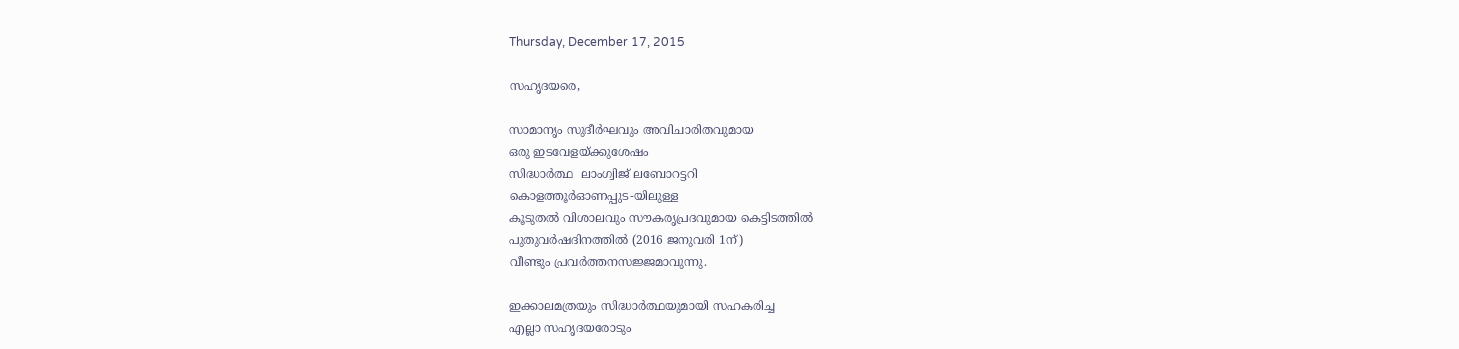Thursday, December 17, 2015

സഹൃദയരെ,

സാമാനൃം സുദീർഘവും അവിചാരിതവുമായ
ഒരു ഇടവേളയ്ക്കുശേഷം
സിദ്ധാർത്ഥ  ലാംഗ്വിജ് ലബോറട്ടറി
കൊളത്തൂർഓണപ്പുട-യിലുള്ള
കൂടുതൽ വിശാലവും സൗകരൃപ്രദവുമായ കെട്ടിടത്തിൽ
പുതുവർഷദിനത്തിൽ (2016 ജനുവരി 1ന്)
വീണ്ടും പ്രവർത്തനസജ്ജമാവുന്നു.

ഇക്കാലമത്രയും സിദ്ധാർത്ഥയുമായി സഹകരിച്ച
എല്ലാ സഹൃദയരോടും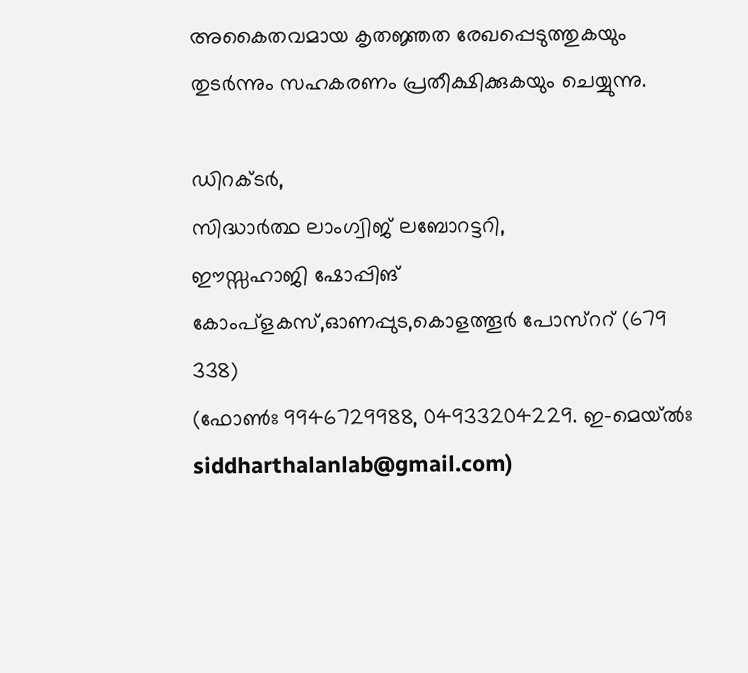അകൈതവമായ കൃതജ്ഞത രേഖപ്പെടുത്തുകയും
തുടർന്നും സഹകരണം പ്രതീക്ഷിക്കുകയും ചെയ്യുന്നു.

ഡിറക്ടർ,
സിദ്ധാർത്ഥ ലാംഗ്വിജ് ലബോറട്ടറി,
ഈസ്സഹാജി ഷോപ്പിങ് കോംപ്ളകസ്,ഓണപ്പുട,കൊളത്തൂർ പോസ്ററ് (679 338)
(ഫോൺഃ 9946729988, 04933204229. ഇ-മെയ്ൽഃ siddharthalanlab@gmail.com)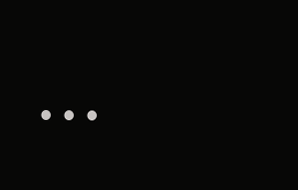...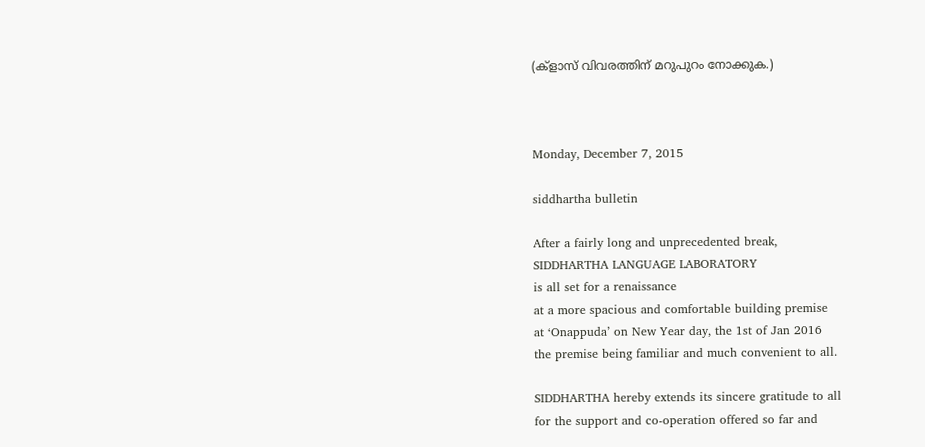(ക്ളാസ് വിവരത്തിന് മറുപുറം നോക്കുക.)



Monday, December 7, 2015

siddhartha bulletin

After a fairly long and unprecedented break,
SIDDHARTHA LANGUAGE LABORATORY
is all set for a renaissance
at a more spacious and comfortable building premise
at ‘Onappuda’ on New Year day, the 1st of Jan 2016
the premise being familiar and much convenient to all.

SIDDHARTHA hereby extends its sincere gratitude to all
for the support and co-operation offered so far and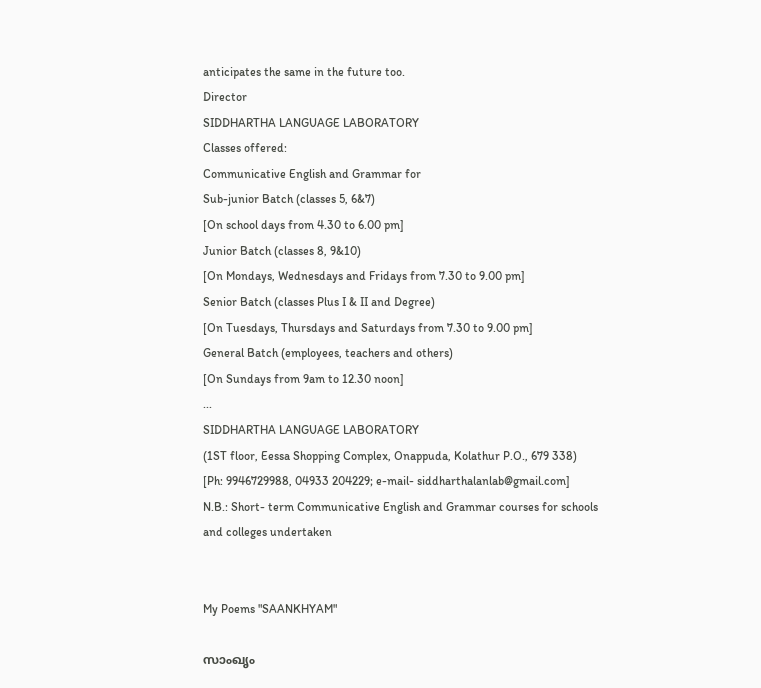anticipates the same in the future too.
Director
SIDDHARTHA LANGUAGE LABORATORY
Classes offered:
Communicative English and Grammar for
Sub-junior Batch (classes 5, 6&7)
[On school days from 4.30 to 6.00 pm]
Junior Batch (classes 8, 9&10)
[On Mondays, Wednesdays and Fridays from 7.30 to 9.00 pm]
Senior Batch (classes Plus I & II and Degree)
[On Tuesdays, Thursdays and Saturdays from 7.30 to 9.00 pm]
General Batch (employees, teachers and others)
[On Sundays from 9am to 12.30 noon]
...
SIDDHARTHA LANGUAGE LABORATORY
(1ST floor, Eessa Shopping Complex, Onappuda, Kolathur P.O., 679 338)
[Ph: 9946729988, 04933 204229; e-mail- siddharthalanlab@gmail.com]
N.B.: Short- term Communicative English and Grammar courses for schools and colleges undertaken


My Poems "SAANKHYAM"

സാംഖൃം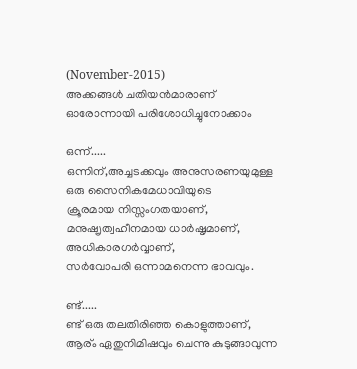(November-2015)
അക്കങ്ങൾ ചതിയൻമാരാണ്
ഓരോന്നായി പരിശോധിച്ചുനോക്കാം

ഒന്ന്.....
ഒന്നിന്,അച്ചടക്കവും അനുസരണയുമുള്ള
ഒരു സൈനികമേധാവിയുടെ
ക്രൂരമായ നിസ്സംഗതയാണ്,
മനുഷൄത്വഹീനമായ ധാർഷൃമാണ്,
അധികാരഗർവ്വാണ്,
സർവോപരി ഒന്നാമനെന്ന ഭാവവും.

ണ്ട്.....
ണ്ട് ഒരു തലതിരിഞ്ഞ കൊളുത്താണ്,
ആര്ം ഏതുനിമിഷവും ചെന്നു കുടുങ്ങാവുന്ന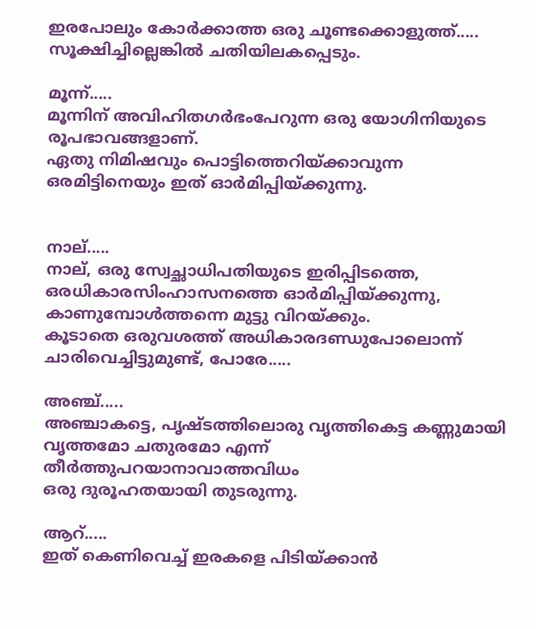ഇരപോലും കോർക്കാത്ത ഒരു ചൂണ്ടക്കൊളുത്ത്.....
സൂക്ഷിച്ചില്ലെങ്കിൽ ചതിയിലകപ്പെടും.

മൂന്ന്.....
മൂന്നിന് അവിഹിതഗർഭംപേറുന്ന ഒരു യോഗിനിയുടെ രൂപഭാവങ്ങളാണ്.
ഏതു നിമിഷവും പൊട്ടിത്തെറിയ്ക്കാവുന്ന
ഒരമിട്ടിനെയും ഇത് ഓർമിപ്പിയ്ക്കുന്നു.


നാല്.....
നാല്, ഒരു സ്വേച്ഛാധിപതിയുടെ ഇരിപ്പിടത്തെ,
ഒരധികാരസിംഹാസനത്തെ ഓർമിപ്പിയ്ക്കുന്നു,
കാണുമ്പോൾത്തന്നെ മുട്ടു വിറയ്ക്കും.
കൂടാതെ ഒരുവശത്ത് അധികാരദണ്ഡുപോലൊന്ന്
ചാരിവെച്ചിട്ടുമുണ്ട്, പോരേ.....

അഞ്ച്.....
അഞ്ചാകട്ടെ, പൃഷ്ടത്തിലൊരു വൃത്തികെട്ട കണ്ണുമായി
വൃത്തമോ ചതുരമോ എന്ന് തീർത്തുപറയാനാവാത്തവിധം
ഒരു ദുരൂഹതയായി തുടരുന്നു.

ആറ്.....
ഇത് കെണിവെച്ച് ഇരകളെ പിടിയ്ക്കാൻ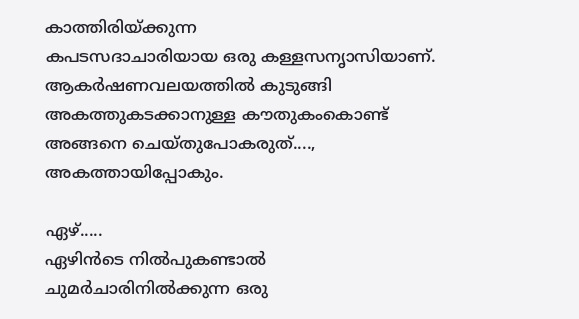കാത്തിരിയ്ക്കുന്ന
കപടസദാചാരിയായ ഒരു കള്ളസനൃാസിയാണ്.
ആകർഷണവലയത്തിൽ കുടുങ്ങി
അകത്തുകടക്കാനുള്ള കൗതുകംകൊണ്ട്
അങ്ങനെ ചെയ്തുപോകരുത്....,
അകത്തായിപ്പോകും.

ഏഴ്.....
ഏഴിൻടെ നിൽപുകണ്ടാൽ
ചുമർചാരിനിൽക്കുന്ന ഒരു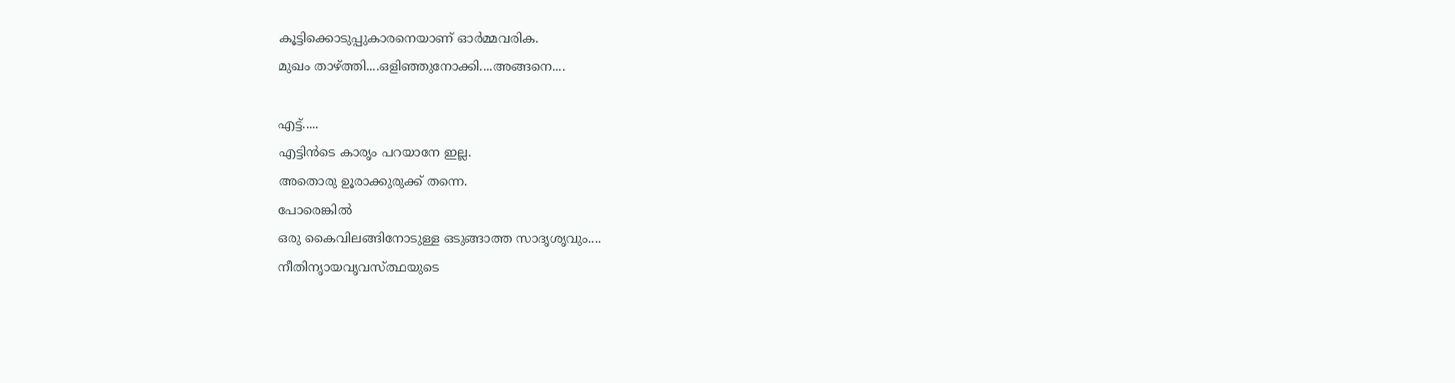കൂട്ടിക്കൊടുപ്പുകാരനെയാണ് ഓർമ്മവരിക.
മുഖം താഴ്ത്തി....ഒളിഞ്ഞുനോക്കി....അങ്ങനെ....

എട്ട്.....
എട്ടിൻടെ കാരൃം പറയാനേ ഇല്ല.
അതൊരു ഉൂരാക്കുരുക്ക് തന്നെ.
പോരെങ്കിൽ
ഒരു കൈവിലങ്ങിനോടുള്ള ഒടുങ്ങാത്ത സാദൃശൃവും....
നീതിനൃായവൃവസ്ത്ഥയുടെ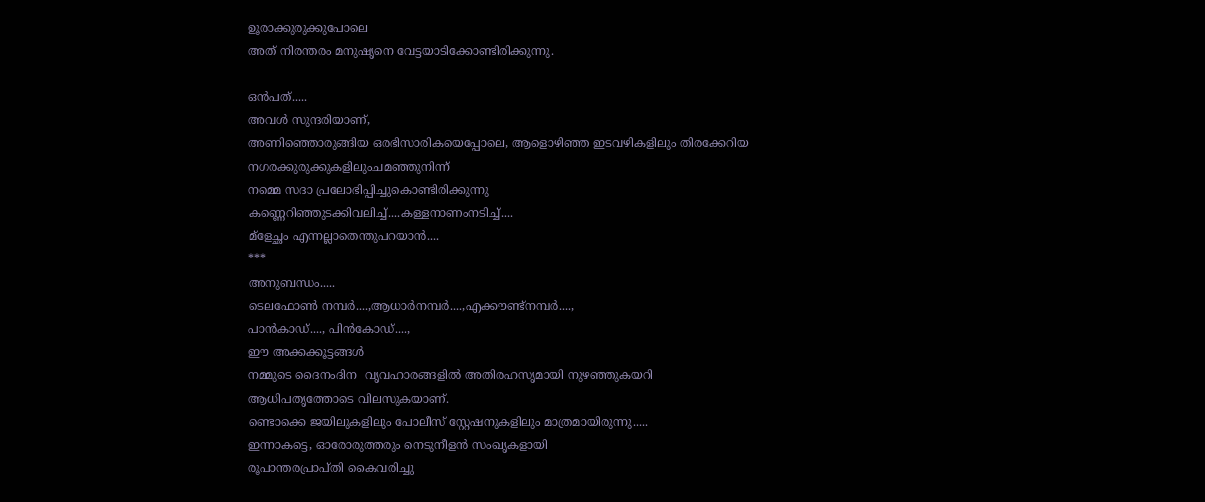ഉൂരാക്കുരുക്കുപോലെ
അത് നിരന്തരം മനുഷൃനെ വേട്ടയാടിക്കോണ്ടിരിക്കുന്നു.

ഒൻപത്.....
അവൾ സുന്ദരിയാണ്,
അണിഞ്ഞൊരുങ്ങിയ ഒരഭിസാരികയെപ്പോലെ, ആളൊഴിഞ്ഞ ഇടവഴികളിലും തിരക്കേറിയ നഗരക്കുരുക്കുകളിലുംചമഞ്ഞുനിന്ന്
നമ്മെ സദാ പ്രലോഭിപ്പിച്ചുകൊണ്ടിരിക്കുന്നു
കണ്ണെറിഞ്ഞുടക്കിവലിച്ച്....കള്ളനാണംനടിച്ച്....
മ്ളേച്ഛം എന്നല്ലാതെന്തുപറയാൻ....
***
അനുബന്ധം.....
ടെലഫോൺ നമ്പർ....,ആധാർനമ്പർ....,എക്കൗണ്ട്നമ്പർ....,
പാൻകാഡ്...., പിൻകോഡ്....,
ഈ അക്കക്കൂട്ടങ്ങൾ
നമ്മുടെ ദൈനംദിന  വൃവഹാരങ്ങളിൽ അതിരഹസൃമായി നുഴഞ്ഞുകയറി
ആധിപതൃത്തോടെ വിലസുകയാണ്.
ണ്ടൊക്കെ ജയിലുകളിലും പോലീസ് സ്റ്റേഷനുകളിലും മാത്രമായിരുന്നു.....
ഇന്നാകട്ടെ, ഓരോരുത്തരും നെടുനീളൻ സംഖൃകളായി
രൂപാന്തരപ്രാപ്തി കൈവരിച്ചു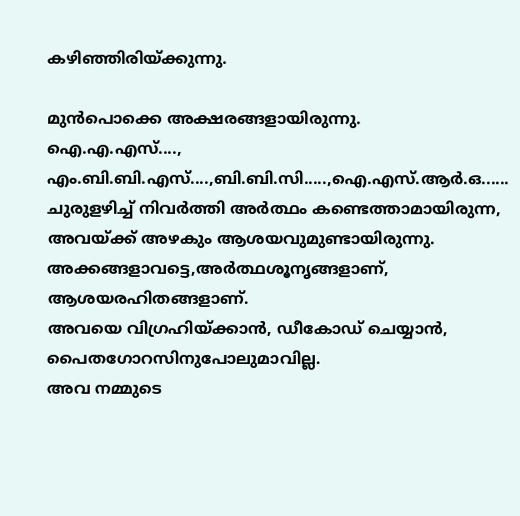കഴിഞ്ഞിരിയ്ക്കുന്നു.

മുൻപൊക്കെ അക്ഷരങ്ങളായിരുന്നു.
ഐ.എ.എസ്...., എം.ബി.ബി.എസ്....,ബി.ബി.സി.....,ഐ.എസ്.ആർ.ഒ......
ചുരുളഴിച്ച് നിവർത്തി അർത്ഥം കണ്ടെത്താമായിരുന്ന,
അവയ്ക്ക് അഴകും ആശയവുമുണ്ടായിരുന്നു.
അക്കങ്ങളാവട്ടെ,അർത്ഥശൂനൃങ്ങളാണ്, ആശയരഹിതങ്ങളാണ്.
അവയെ വിഗ്രഹിയ്ക്കാൻ, ഡീകോഡ് ചെയ്യാൻ,
പൈതഗോറസിനുപോലുമാവില്ല.
അവ നമ്മുടെ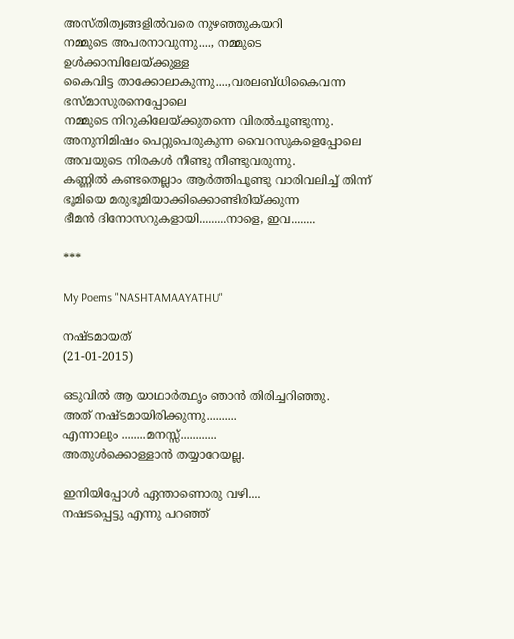അസ്തിത്വങ്ങളിൽവരെ നുഴഞ്ഞുകയറി
നമ്മുടെ അപരനാവുന്നു...., നമ്മുടെ ഉൾക്കാമ്പിലേയ്ക്കുള്ള
കൈവിട്ട താക്കോലാകുന്നു....,വരലബ്ധികൈവന്ന ഭസ്മാസുരനെപ്പോലെ
നമ്മുടെ നിറുകിലേയ്ക്കുതന്നെ വിരൽചൂണ്ടുന്നു.
അനുനിമിഷം പെറ്റുപെരുകുന്ന വൈറസുകളെപ്പോലെ
അവയുടെ നിരകൾ നീണ്ടു നീണ്ടുവരുന്നു.
കണ്ണിൽ കണ്ടതെല്ലാം ആർത്തിപൂണ്ടു വാരിവലിച്ച് തിന്ന്
ഭൂമിയെ മരുഭൂമിയാക്കിക്കൊണ്ടിരിയ്ക്കുന്ന
ഭീമൻ ദിനോസറുകളായി.........നാളെ, ഇവ........

***

My Poems "NASHTAMAAYATHU"

നഷ്ടമായത്
(21-01-2015)

ഒടുവിൽ ആ യാഥാർത്ഥൃം ഞാൻ തിരിച്ചറിഞ്ഞു.
അത് നഷ്ടമായിരിക്കുന്നു..........
എന്നാലും ........മനസ്സ്............
അതുൾക്കൊള്ളാൻ തയ്യാറേയല്ല.

ഇനിയിപ്പോൾ ഏന്താണൊരു വഴി....
നഷടപ്പെട്ടു എന്നു പറഞ്ഞ്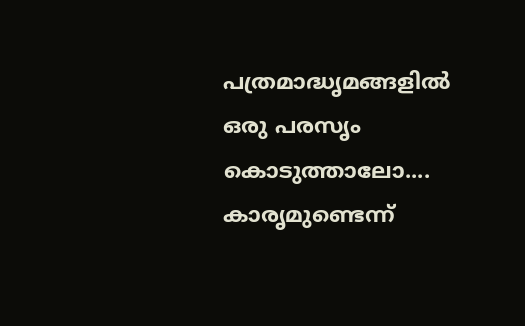പത്രമാദ്ധൃമങ്ങളിൽ ഒരു പരസൃം കൊടുത്താലോ....
കാരൃമുണ്ടെന്ന്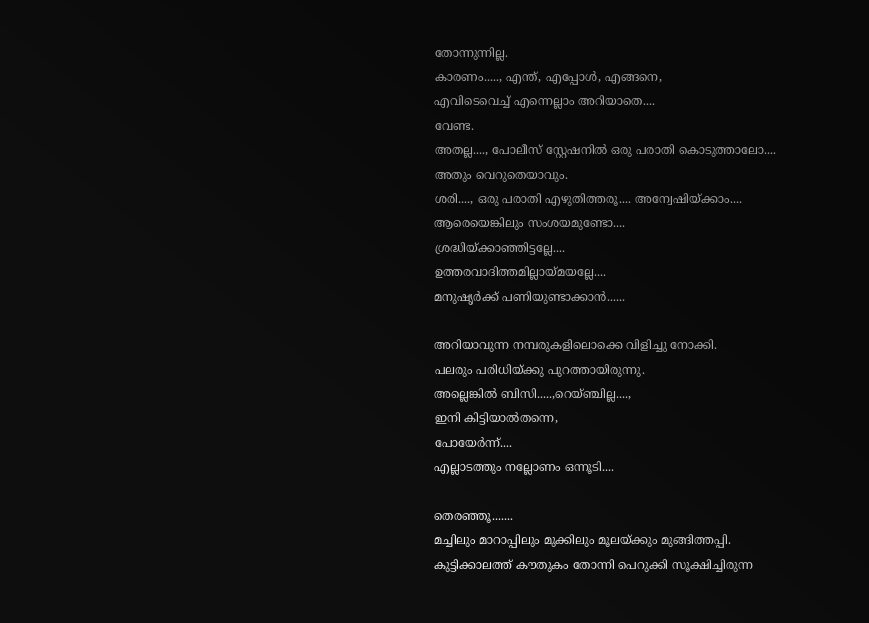തോന്നുന്നില്ല.
കാരണം....., എന്ത്, എപ്പോൾ, എങ്ങനെ,
എവിടെവെച്ച് എന്നെല്ലാം അറിയാതെ....
വേണ്ട.
അതല്ല...., പോലീസ് സ്റ്റേഷനിൽ ഒരു പരാതി കൊടുത്താലോ....
അതും വെറുതെയാവും.
ശരി...., ഒരു പരാതി എഴുതിത്തരൂ.... അന്വേഷിയ്ക്കാം....
ആരെയെങ്കിലും സംശയമുണ്ടോ....
ശ്രദ്ധിയ്ക്കാഞ്ഞിട്ടല്ലേ....
ഉത്തരവാദിത്തമില്ലായ്മയല്ലേ....
മനുഷൃർക്ക് പണിയുണ്ടാക്കാൻ......

അറിയാവുന്ന നമ്പരുകളിലൊക്കെ വിളിച്ചു നോക്കി.
പലരും പരിധിയ്ക്കു പുറത്തായിരുന്നു.
അല്ലെങ്കിൽ ബിസി.....,റെയ്ഞ്ചില്ല....,
ഇനി കിട്ടിയാൽതന്നെ,
പോയേർന്ന്....
എല്ലാടത്തും നല്ലോണം ഒന്നൂടി....

തെരഞ്ഞൂ.......
മച്ചിലും മാറാപ്പിലും മുക്കിലും മൂലയ്ക്കും മുങ്ങിത്തപ്പി.
കുട്ടിക്കാലത്ത് കൗതുകം തോന്നി പെറുക്കി സൂക്ഷിച്ചിരുന്ന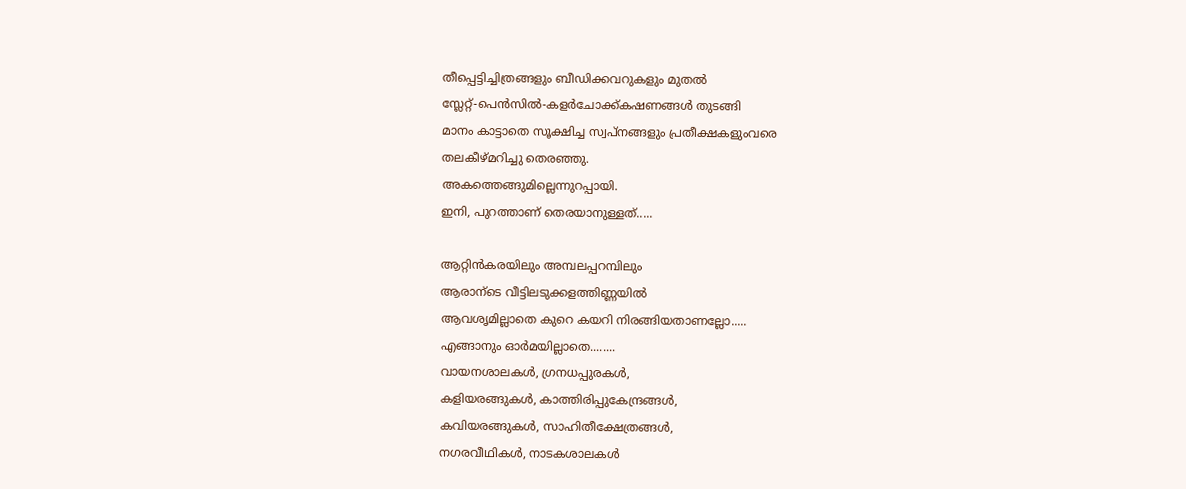തീപ്പെട്ടിച്ചിത്രങ്ങളും ബീഡിക്കവറുകളും മുതൽ
സ്ലേറ്റ്-പെൻസിൽ-കളർചോക്ക്കഷണങ്ങൾ തുടങ്ങി
മാനം കാട്ടാതെ സൂക്ഷിച്ച സ്വപ്നങ്ങളും പ്രതീക്ഷകളുംവരെ
തലകീഴ്മറിച്ചു തെരഞ്ഞു.
അകത്തെങ്ങുമില്ലെന്നുറപ്പായി.
ഇനി, പുറത്താണ് തെരയാനുള്ളത്.....

ആറ്റിൻകരയിലും അമ്പലപ്പറമ്പിലും
ആരാന്ടെ വീട്ടിലടുക്കളത്തിണ്ണയിൽ
ആവശൃമില്ലാതെ കുറെ കയറി നിരങ്ങിയതാണല്ലോ.....
എങ്ങാനും ഓർമയില്ലാതെ........
വായനശാലകൾ, ഗ്രനധപ്പുരകൾ,
കളിയരങ്ങുകൾ, കാത്തിരിപ്പുകേന്ദ്രങ്ങൾ,
കവിയരങ്ങുകൾ, സാഹിതീക്ഷേത്രങ്ങൾ,
നഗരവീഥികൾ, നാടകശാലകൾ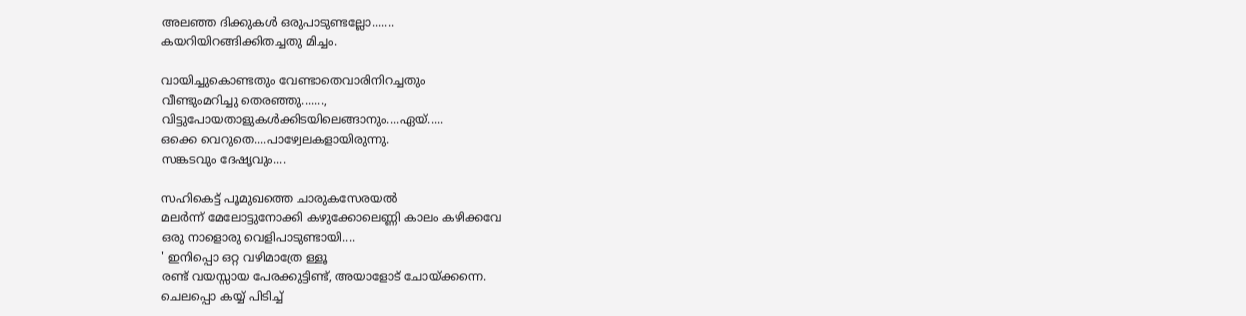അലഞ്ഞ ദിക്കുകൾ ഒരുപാടുണ്ടല്ലോ.......
കയറിയിറങ്ങിക്കിതച്ചതു മിച്ചം.

വായിച്ചുകൊണ്ടതും വേണ്ടാതെവാരിനിറച്ചതും
വീണ്ടുംമറിച്ചു തെരഞ്ഞു.......,
വിട്ടുപോയതാളുകൾക്കിടയിലെങ്ങാനും....ഏയ്.....
ഒക്കെ വെറുതെ....പാഴ്വേലകളായിരുന്നു.
സങ്കടവും ദേഷൃവും....

സഹികെട്ട് പൂമുഖത്തെ ചാരുകസേരയൽ
മലർന്ന് മേലോട്ടുനോക്കി കഴുക്കോലെണ്ണി കാലം കഴിക്കവേ
ഒരു നാളൊരു വെളിപാടുണ്ടായി....
' ഇനിപ്പൊ ഒറ്റ വഴിമാത്രേ ള്ളൂ
രണ്ട് വയസ്സായ പേരക്കുട്ടിണ്ട്, അയാളോട് ചോയ്ക്കന്നെ.
ചെലപ്പൊ കയ്യ് പിടിച്ച്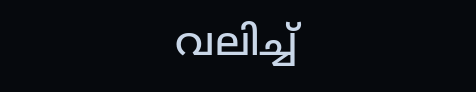വലിച്ച്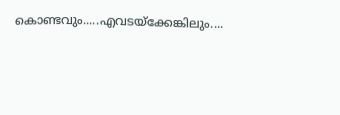കൊണ്ടവും.....എവടയ്ക്കേങ്കിലും....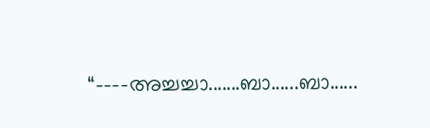“----അച്ചച്ചാ.......ബാ......ബാ......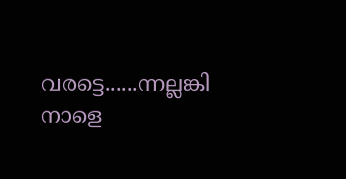വരട്ടെ......ന്നല്ലങ്കി നാളെ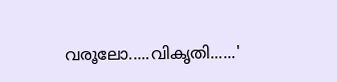വരൂലോ.....വികൃതി......'